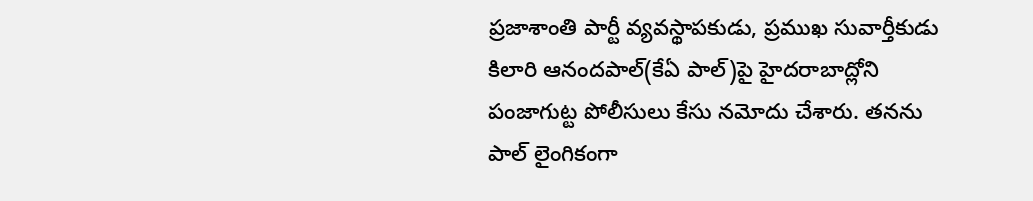ప్రజాశాంతి పార్టీ వ్యవస్థాపకుడు, ప్రముఖ సువార్తీకుడు కిలారి ఆనందపాల్(కేఏ పాల్)పై హైదరాబాద్లోని పంజాగుట్ట పోలీసులు కేసు నమోదు చేశారు. తనను పాల్ లైంగికంగా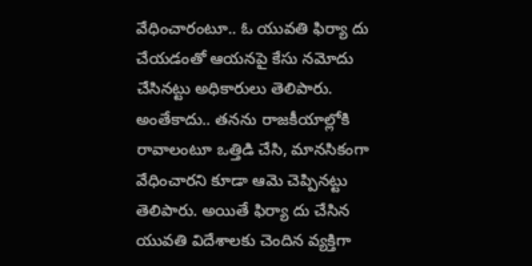వేధించారంటూ.. ఓ యువతి ఫిర్యా దు చేయడంతో ఆయనపై కేసు నమోదు చేసినట్టు అధికారులు తెలిపారు. అంతేకాదు.. తనను రాజకీయాల్లోకి రావాలంటూ ఒత్తిడి చేసి, మానసికంగా వేధించారని కూడా ఆమె చెప్పినట్టు తెలిపారు. అయితే ఫిర్యా దు చేసిన యువతి విదేశాలకు చెందిన వ్యక్తిగా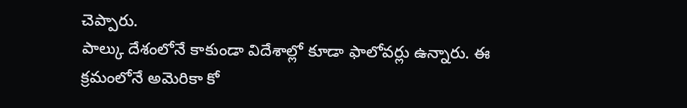చెప్పారు.
పాల్కు దేశంలోనే కాకుండా విదేశాల్లో కూడా ఫాలోవర్లు ఉన్నారు. ఈ క్రమంలోనే అమెరికా కో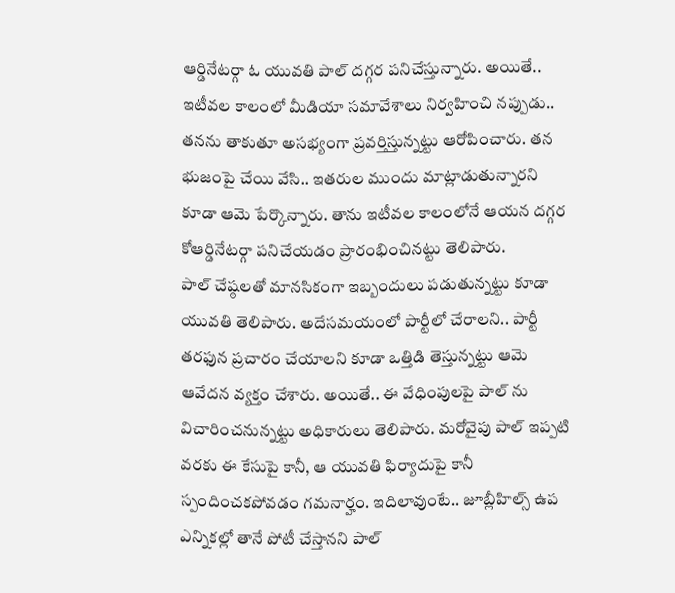ఆర్డినేటర్గా ఓ యువతి పాల్ దగ్గర పనిచేస్తున్నారు. అయితే.. ఇటీవల కాలంలో మీడియా సమావేశాలు నిర్వహించి నప్పుడు.. తనను తాకుతూ అసభ్యంగా ప్రవర్తిస్తున్నట్టు ఆరోపించారు. తన భుజంపై చేయి వేసి.. ఇతరుల ముందు మాట్లాడుతున్నారని కూడా ఆమె పేర్కొన్నారు. తాను ఇటీవల కాలంలోనే ఆయన దగ్గర కోఆర్డినేటర్గా పనిచేయడం ప్రారంభించినట్టు తెలిపారు.
పాల్ చేష్ఠలతో మానసికంగా ఇబ్బందులు పడుతున్నట్టు కూడా యువతి తెలిపారు. అదేసమయంలో పార్టీలో చేరాలని.. పార్టీ తరఫున ప్రచారం చేయాలని కూడా ఒత్తిడి తెస్తున్నట్టు ఆమె ఆవేదన వ్యక్తం చేశారు. అయితే.. ఈ వేధింపులపై పాల్ ను విచారించనున్నట్టు అధికారులు తెలిపారు. మరోవైపు పాల్ ఇప్పటి వరకు ఈ కేసుపై కానీ, ఆ యువతి ఫిర్యాదుపై కానీ స్పందించకపోవడం గమనార్హం. ఇదిలావుంటే.. జూబ్లీహిల్స్ ఉప ఎన్నికల్లో తానే పోటీ చేస్తానని పాల్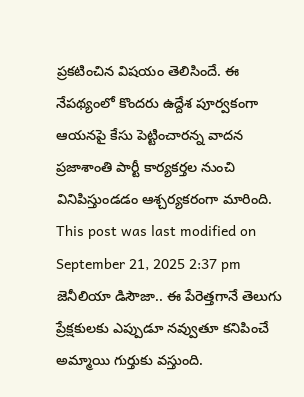ప్రకటించిన విషయం తెలిసిందే. ఈ నేపథ్యంలో కొందరు ఉద్దేశ పూర్వకంగా ఆయనపై కేసు పెట్టించారన్న వాదన ప్రజాశాంతి పార్టీ కార్యకర్తల నుంచి వినిపిస్తుండడం ఆశ్చర్యకరంగా మారింది.
This post was last modified on September 21, 2025 2:37 pm
జెనీలియా డిసౌజా.. ఈ పేరెత్తగానే తెలుగు ప్రేక్షకులకు ఎప్పుడూ నవ్వుతూ కనిపించే అమ్మాయి గుర్తుకు వస్తుంది.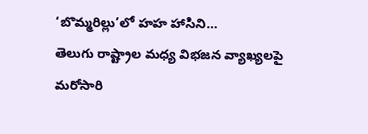‘బొమ్మరిల్లు’లో హహ హాసిని…
తెలుగు రాష్ట్రాల మధ్య విభజన వ్యాఖ్యలపై మరోసారి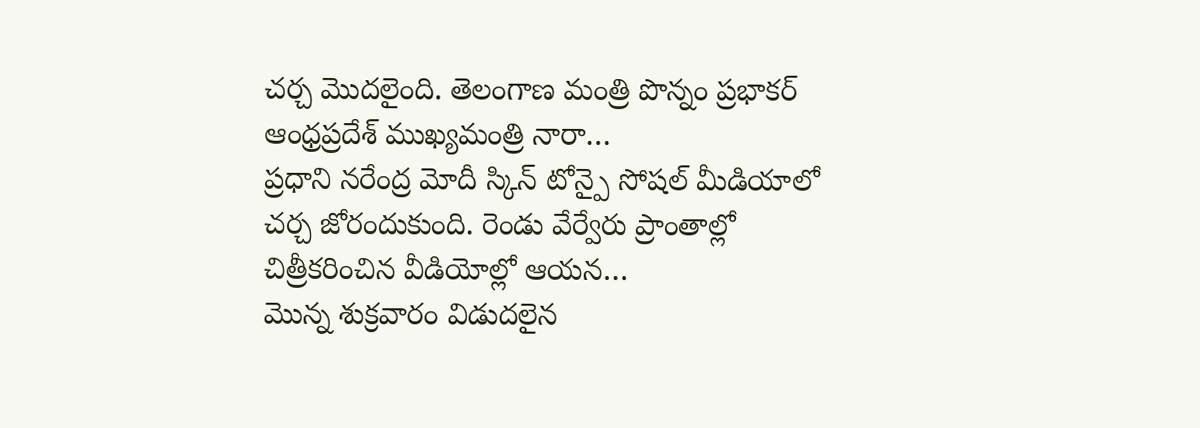చర్చ మొదలైంది. తెలంగాణ మంత్రి పొన్నం ప్రభాకర్ ఆంధ్రప్రదేశ్ ముఖ్యమంత్రి నారా…
ప్రధాని నరేంద్ర మోదీ స్కిన్ టోన్పై సోషల్ మీడియాలో చర్చ జోరందుకుంది. రెండు వేర్వేరు ప్రాంతాల్లో చిత్రీకరించిన వీడియోల్లో ఆయన…
మొన్న శుక్రవారం విడుదలైన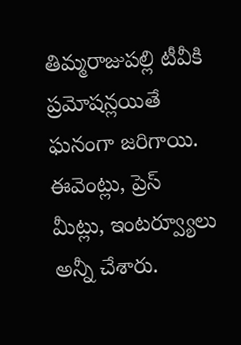తిమ్మరాజుపల్లి టీవీకి ప్రమోషన్లయితే ఘనంగా జరిగాయి. ఈవెంట్లు, ప్రెస్ మీట్లు, ఇంటర్వ్యూలు అన్నీ చేశారు.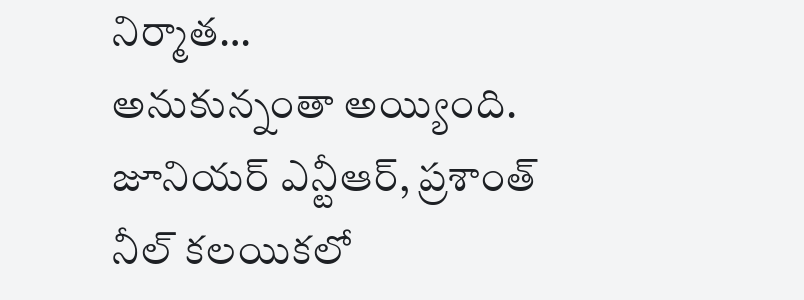నిర్మాత…
అనుకున్నంతా అయ్యింది. జూనియర్ ఎన్టీఆర్, ప్రశాంత్ నీల్ కలయికలో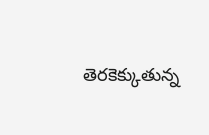తెరకెక్కుతున్న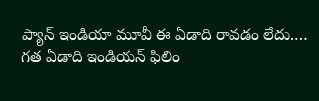ప్యాన్ ఇండియా మూవీ ఈ ఏడాది రావడం లేదు.…
గత ఏడాది ఇండియన్ ఫిలిం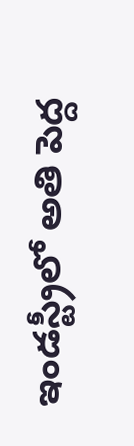ఇండస్ట్రీలో అతి పెద్ద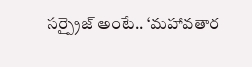సర్ప్రైజ్ అంటే.. ‘మహావతార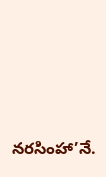నరసింహా’నే.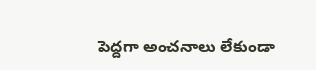పెద్దగా అంచనాలు లేకుండా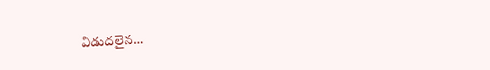విడుదలైన…